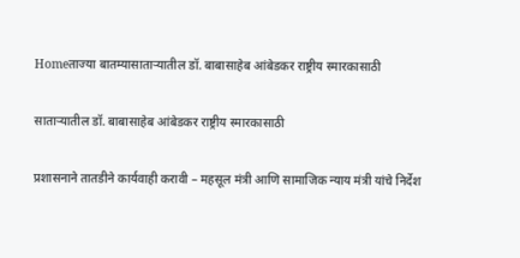Homeताज्या बातम्यासाताऱ्यातील डॉ. बाबासाहेब आंबेडकर राष्ट्रीय स्मारकासाठी

साताऱ्यातील डॉ. बाबासाहेब आंबेडकर राष्ट्रीय स्मारकासाठी

प्रशासनाने तातडीने कार्यवाही करावी – महसूल मंत्री आणि सामाजिक न्याय मंत्री यांचे निर्देश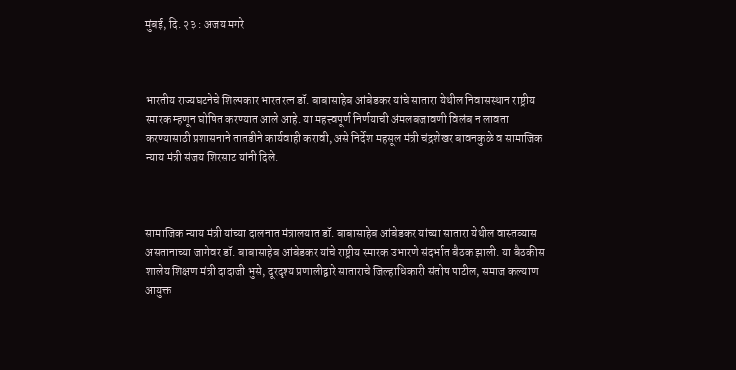मुंबई, दि. २३ : अजय मगरे



भारतीय राज्यघटनेचे शिल्पकार भारतरत्न डॉ. बाबासाहेब आंबेडकर यांचे सातारा येथील निवासस्थान राष्ट्रीय स्मारक म्हणून घोषित करण्यात आले आहे. या महत्त्वपूर्ण निर्णयाची अंमलबजावणी विलंब न लावता करण्यासाठी प्रशासनाने तातडीने कार्यवाही करावी, असे निर्देश महसूल मंत्री चंद्रशेखर बावनकुळे व सामाजिक न्याय मंत्री संजय शिरसाट यांनी दिले.



सामाजिक न्याय मंत्री यांच्या दालनात मंत्रालयात डॉ. बाबासाहेब आंबेडकर यांच्या सातारा येथील वास्तव्यास असतानाच्या जागेवर डॉ. बाबासाहेब आंबेडकर यांचे राष्ट्रीय स्मारक उभारणे संदर्भात बैठक झाली. या बैठकीस शालेय शिक्षण मंत्री दादाजी भुसे, दूरदृश्य प्रणालीद्वारे साताराचे जिल्हाधिकारी संतोष पाटील, समाज कल्याण आयुक्त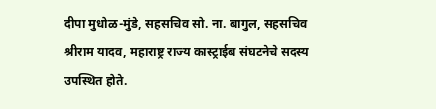दीपा मुधोळ-मुंडे, सहसचिव सो. ना. बागुल, सहसचिव श्रीराम यादव, महाराष्ट्र राज्य कास्ट्राईब संघटनेचे सदस्य उपस्थित होते.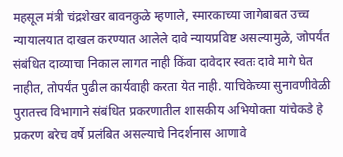महसूल मंत्री चंद्रशेखर बावनकुळे म्हणाले, स्मारकाच्या जागेबाबत उच्च न्यायालयात दाखल करण्यात आलेले दावे न्यायप्रविष्ट असल्यामुळे, जोपर्यंत संबंधित दाव्याचा निकाल लागत नाही किंवा दावेदार स्वतः दावे मागे घेत नाहीत, तोपर्यंत पुढील कार्यवाही करता येत नाही. याचिकेच्या सुनावणीवेळी पुरातत्त्व विभागाने संबंधित प्रकरणातील शासकीय अभियोक्ता यांचेकडे हे प्रकरण बरेच वर्षे प्रलंबित असल्याचे निदर्शनास आणावे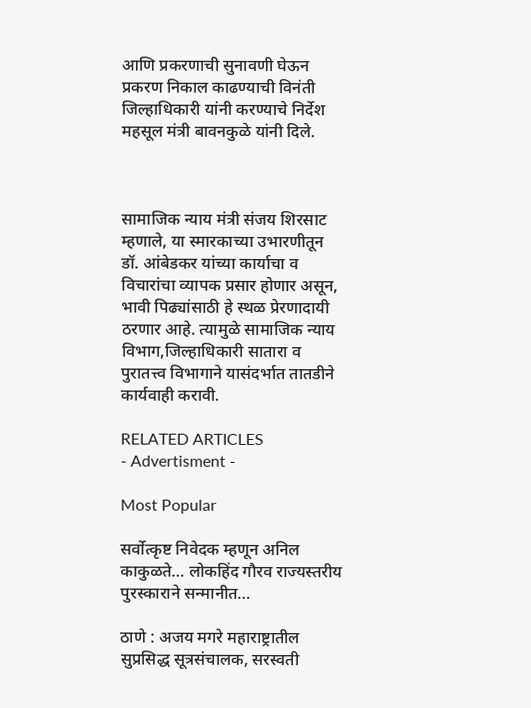आणि प्रकरणाची सुनावणी घेऊन प्रकरण निकाल काढण्याची विनंती जिल्हाधिकारी यांनी करण्याचे निर्देश महसूल मंत्री बावनकुळे यांनी दिले.



सामाजिक न्याय मंत्री संजय शिरसाट म्हणाले, या स्मारकाच्या उभारणीतून डॉ. आंबेडकर यांच्या कार्याचा व विचारांचा व्यापक प्रसार होणार असून, भावी पिढ्यांसाठी हे स्थळ प्रेरणादायी ठरणार आहे. त्यामुळे सामाजिक न्याय विभाग,जिल्हाधिकारी सातारा व पुरातत्त्व विभागाने यासंदर्भात तातडीने कार्यवाही करावी.

RELATED ARTICLES
- Advertisment -

Most Popular

सर्वोत्कृष्ट निवेदक म्हणून अनिल काकुळते… लोकहिंद गौरव राज्यस्तरीय पुरस्काराने सन्मानीत…

ठाणे : अजय मगरे महाराष्ट्रातील सुप्रसिद्ध सूत्रसंचालक, सरस्वती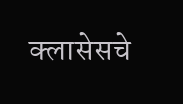क्लासेसचे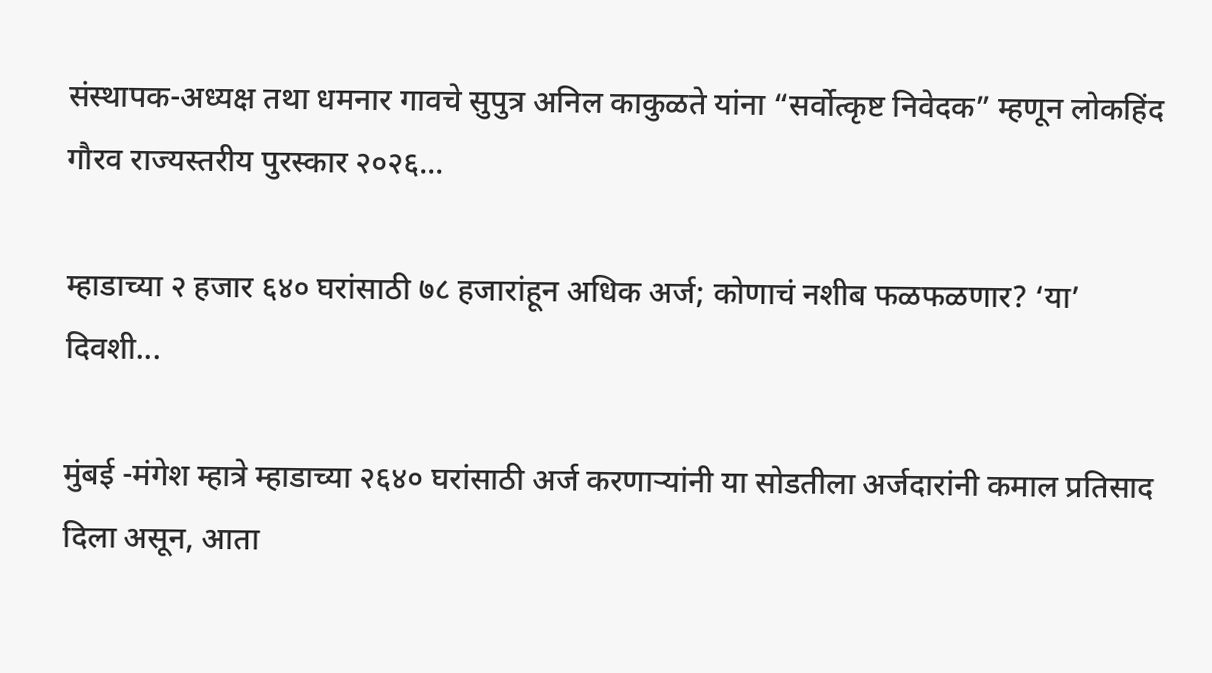संस्थापक-अध्यक्ष तथा धमनार गावचे सुपुत्र अनिल काकुळते यांना “सर्वोत्कृष्ट निवेदक” म्हणून लोकहिंद गौरव राज्यस्तरीय पुरस्कार २०२६...

म्हाडाच्या २ हजार ६४० घरांसाठी ७८ हजारांहून अधिक अर्ज; कोणाचं नशीब फळफळणार? ‘या’ दिवशी...

मुंबई -मंगेश म्हात्रे म्हाडाच्या २६४० घरांसाठी अर्ज करणाऱ्यांनी या सोडतीला अर्जदारांनी कमाल प्रतिसाद दिला असून, आता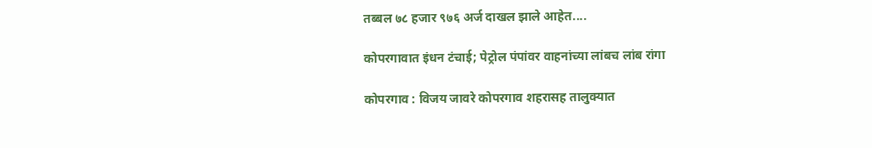तब्बल ७८ हजार ९७६ अर्ज दाखल झाले आहेत....

कोपरगावात इंधन टंचाई; पेट्रोल पंपांवर वाहनांच्या लांबच लांब रांगा

कोपरगाव : विजय जावरे कोपरगाव शहरासह तालुक्यात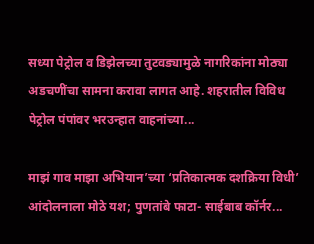सध्या पेट्रोल व डिझेलच्या तुटवड्यामुळे नागरिकांना मोठ्या अडचणींचा सामना करावा लागत आहे. शहरातील विविध पेट्रोल पंपांवर भरउन्हात वाहनांच्या...

माझं गाव माझा अभियान’च्या ‘प्रतिकात्मक दशक्रिया विधी’ आंदोलनाला मोठे यश; पुणतांबे फाटा- साईबाब कॉर्नर...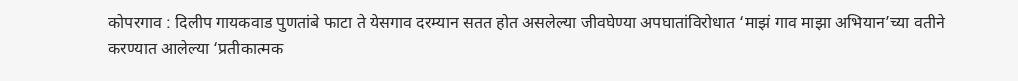कोपरगाव : दिलीप गायकवाड पुणतांबे फाटा ते येसगाव दरम्यान सतत होत असलेल्या जीवघेण्या अपघातांविरोधात ‘माझं गाव माझा अभियान’च्या वतीने करण्यात आलेल्या ‘प्रतीकात्मक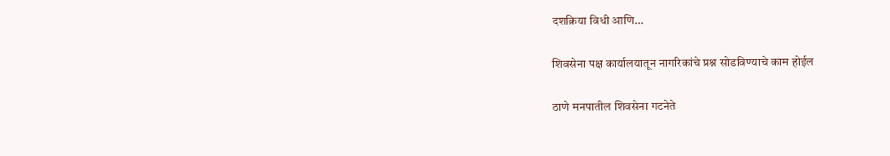दशक्रिया विधी आणि...

शिवसेना पक्ष कार्यालयातून नागरिकांचे प्रश्न सोडविण्याचे काम होईल

ठाणे मनपातील शिवसेना गटनेते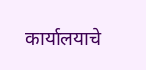कार्यालयाचे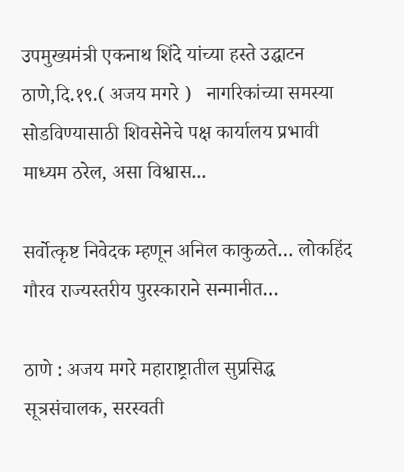उपमुख्यमंत्री एकनाथ शिंदे यांच्या हस्ते उद्घाटन ठाणे,दि.१९.( अजय मगरे )   नागरिकांच्या समस्या सोडविण्यासाठी शिवसेनेचे पक्ष कार्यालय प्रभावी माध्यम ठरेल, असा विश्वास...

सर्वोत्कृष्ट निवेदक म्हणून अनिल काकुळते… लोकहिंद गौरव राज्यस्तरीय पुरस्काराने सन्मानीत…

ठाणे : अजय मगरे महाराष्ट्रातील सुप्रसिद्ध सूत्रसंचालक, सरस्वती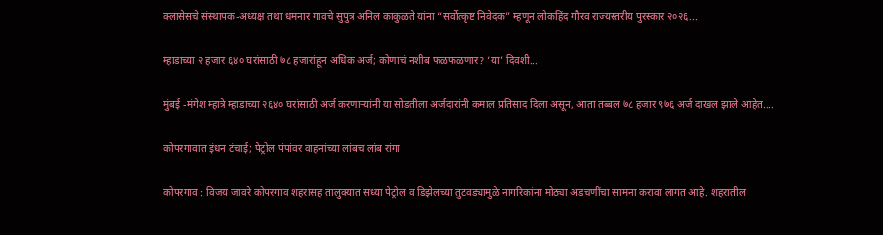क्लासेसचे संस्थापक-अध्यक्ष तथा धमनार गावचे सुपुत्र अनिल काकुळते यांना “सर्वोत्कृष्ट निवेदक” म्हणून लोकहिंद गौरव राज्यस्तरीय पुरस्कार २०२६...

म्हाडाच्या २ हजार ६४० घरांसाठी ७८ हजारांहून अधिक अर्ज; कोणाचं नशीब फळफळणार? ‘या’ दिवशी...

मुंबई -मंगेश म्हात्रे म्हाडाच्या २६४० घरांसाठी अर्ज करणाऱ्यांनी या सोडतीला अर्जदारांनी कमाल प्रतिसाद दिला असून, आता तब्बल ७८ हजार ९७६ अर्ज दाखल झाले आहेत....

कोपरगावात इंधन टंचाई; पेट्रोल पंपांवर वाहनांच्या लांबच लांब रांगा

कोपरगाव : विजय जावरे कोपरगाव शहरासह तालुक्यात सध्या पेट्रोल व डिझेलच्या तुटवड्यामुळे नागरिकांना मोठ्या अडचणींचा सामना करावा लागत आहे. शहरातील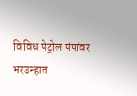विविध पेट्रोल पंपांवर भरउन्हात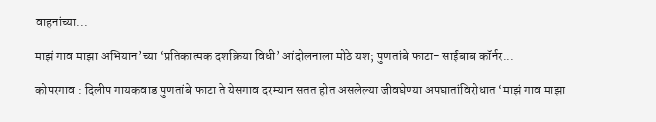वाहनांच्या...

माझं गाव माझा अभियान’च्या ‘प्रतिकात्मक दशक्रिया विधी’ आंदोलनाला मोठे यश; पुणतांबे फाटा- साईबाब कॉर्नर...

कोपरगाव : दिलीप गायकवाड पुणतांबे फाटा ते येसगाव दरम्यान सतत होत असलेल्या जीवघेण्या अपघातांविरोधात ‘माझं गाव माझा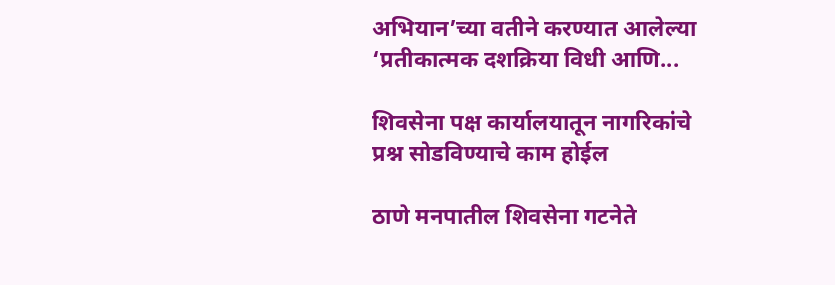अभियान’च्या वतीने करण्यात आलेल्या ‘प्रतीकात्मक दशक्रिया विधी आणि...

शिवसेना पक्ष कार्यालयातून नागरिकांचे प्रश्न सोडविण्याचे काम होईल

ठाणे मनपातील शिवसेना गटनेते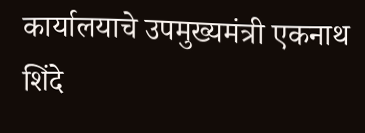कार्यालयाचे उपमुख्यमंत्री एकनाथ शिंदे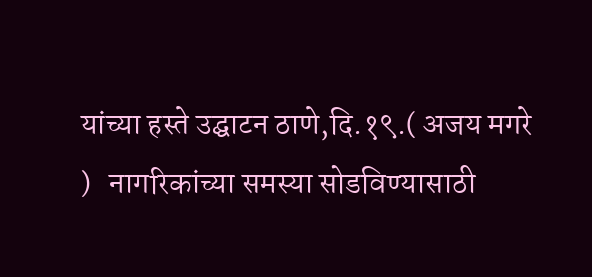यांच्या हस्ते उद्घाटन ठाणे,दि.१९.( अजय मगरे )   नागरिकांच्या समस्या सोडविण्यासाठी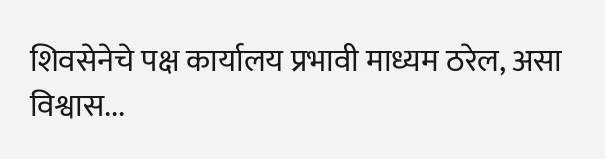शिवसेनेचे पक्ष कार्यालय प्रभावी माध्यम ठरेल, असा विश्वास...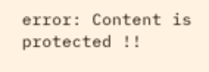error: Content is protected !!